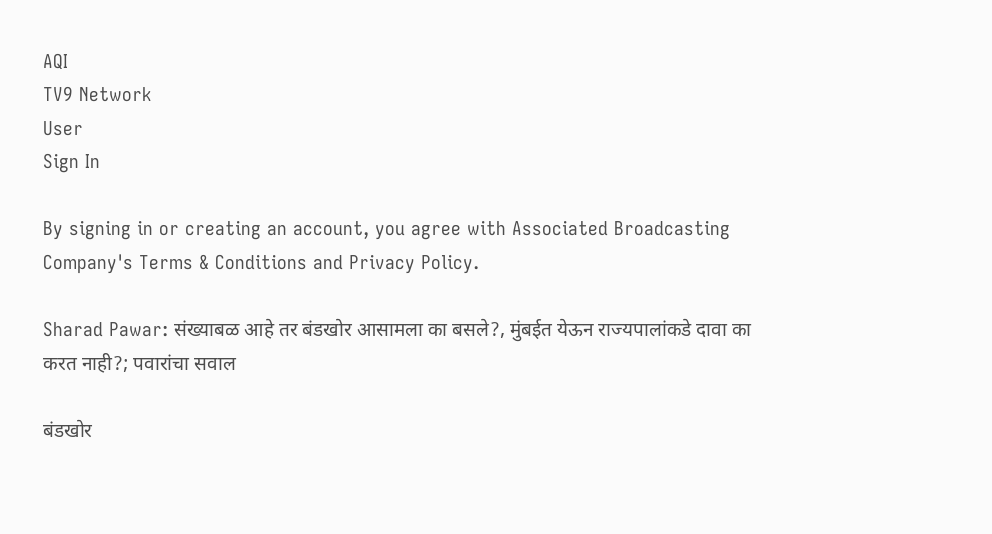AQI
TV9 Network
User
Sign In

By signing in or creating an account, you agree with Associated Broadcasting Company's Terms & Conditions and Privacy Policy.

Sharad Pawar: संख्याबळ आहे तर बंडखोर आसामला का बसले?, मुंबईत येऊन राज्यपालांकडे दावा का करत नाही?; पवारांचा सवाल

बंडखोर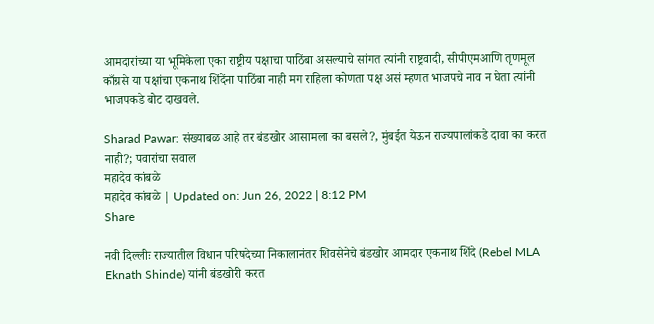आमदारांच्या या भूमिकेला एका राष्ट्रीय पक्षाचा पाठिंबा असल्याचे सांगत त्यांनी राष्ट्रवादी, सीपीएमआणि तृणमूल काँग्रसे या पक्षांचा एकनाथ शिंदेंना पाठिंबा नाही मग राहिला कोणता पक्ष असं म्हणत भाजपचे नाव न घेता त्यांनी भाजपकडे बोट दाखवले.

Sharad Pawar: संख्याबळ आहे तर बंडखोर आसामला का बसले?, मुंबईत येऊन राज्यपालांकडे दावा का करत नाही?; पवारांचा सवाल
महादेव कांबळे
महादेव कांबळे | Updated on: Jun 26, 2022 | 8:12 PM
Share

नवी दिल्लीः राज्यातील विधान परिषदेच्या निकालानंतर शिवसेनेचे बंडखोर आमदार एकनाथ शिंदे (Rebel MLA Eknath Shinde) यांनी बंडखोरी करत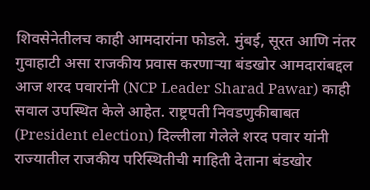शिवसेनेतीलच काही आमदारांना फोडले. मुंबई, सूरत आणि नंतर गुवाहाटी असा राजकीय प्रवास करणाऱ्या बंडखोर आमदारांबद्दल आज शरद पवारांनी (NCP Leader Sharad Pawar) काही सवाल उपस्थित केले आहेत. राष्ट्रपती निवडणुकीबाबत (President election) दिल्लीला गेलेले शरद पवार यांनी राज्यातील राजकीय परिस्थितीची माहिती देताना बंडखोर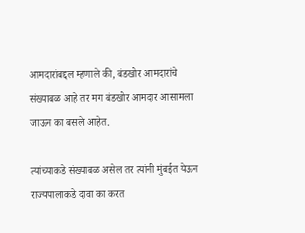आमदारांबद्दल म्हणाले की, बंडखोर आमदारांचे संख्याबळ आहे तर मग बंडखोर आमदार आसामला जाऊन का बसले आहेत.

त्यांच्याकडे संख्याबळ असेल तर त्यांनी मुंबईत येऊन राज्यपालाकडे दावा का करत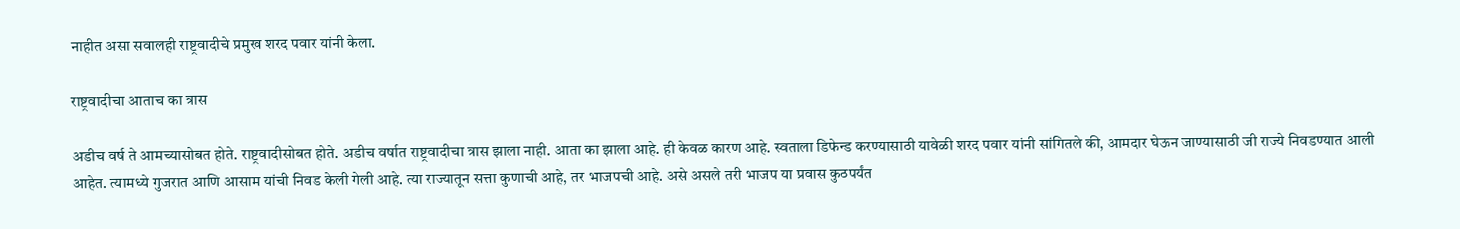नाहीत असा सवालही राष्ट्रवादीचे प्रमुख शरद पवार यांनी केला.

राष्ट्रवादीचा आताच का त्रास

अडीच वर्ष ते आमच्यासोबत होते. राष्ट्रवादीसोबत होते. अडीच वर्षात राष्ट्रवादीचा त्रास झाला नाही. आता का झाला आहे. ही केवळ कारण आहे. स्वताला डिफेन्ड करण्यासाठी यावेळी शरद पवार यांनी सांगितले की, आमदार घेऊन जाण्यासाठी जी राज्ये निवडण्यात आली आहेत. त्यामध्ये गुजरात आणि आसाम यांची निवड केली गेली आहे. त्या राज्यातून सत्ता कुणाची आहे, तर भाजपची आहे. असे असले तरी भाजप या प्रवास कुठपर्यंत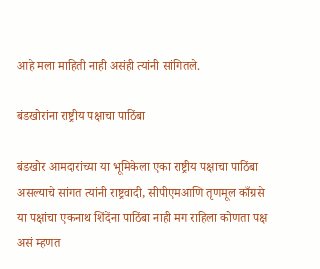आहे मला माहिती नाही असंही त्यांनी सांगितले.

बंडखोरांना राष्ट्रीय पक्षाचा पाठिंबा

बंडखोर आमदारांच्या या भूमिकेला एका राष्ट्रीय पक्षाचा पाठिंबा असल्याचे सांगत त्यांनी राष्ट्रवादी, सीपीएमआणि तृणमूल काँग्रसे या पक्षांचा एकनाथ शिंदेंना पाठिंबा नाही मग राहिला कोणता पक्ष असं म्हणत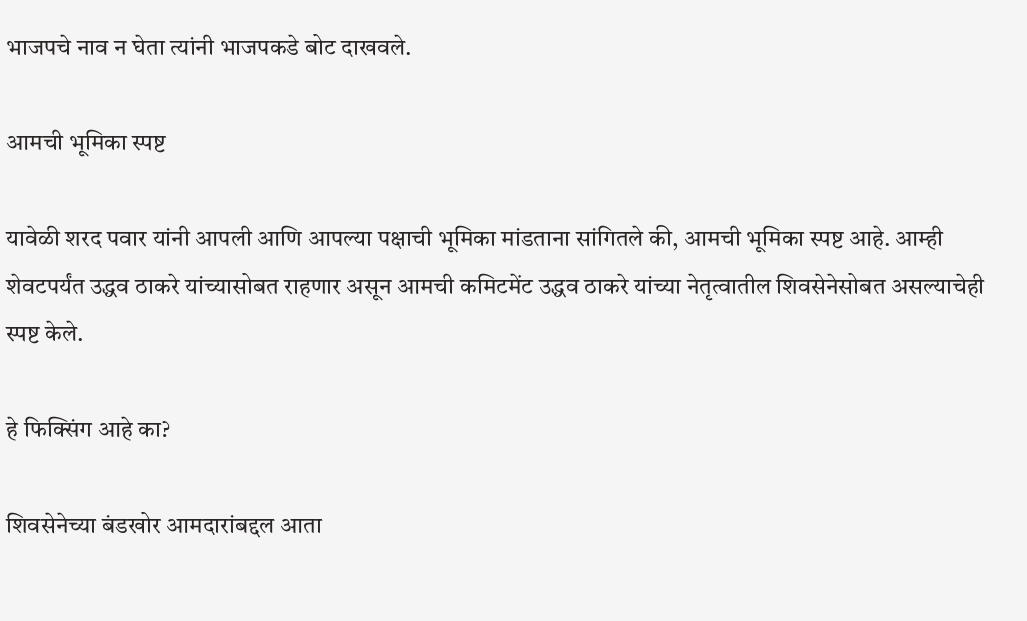भाजपचे नाव न घेता त्यांनी भाजपकडे बोट दाखवले.

आमची भूमिका स्पष्ट

यावेळी शरद पवार यांनी आपली आणि आपल्या पक्षाची भूमिका मांडताना सांगितले की, आमची भूमिका स्पष्ट आहे. आम्ही शेवटपर्यंत उद्धव ठाकरे यांच्यासोबत राहणार असून आमची कमिटमेंट उद्धव ठाकरे यांच्या नेतृत्वातील शिवसेनेसोबत असल्याचेही स्पष्ट केले.

हे फिक्सिंग आहे का?

शिवसेनेच्या बंडखोर आमदारांबद्दल आता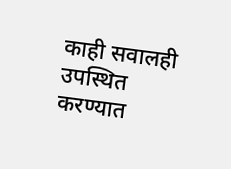काही सवालही उपस्थित करण्यात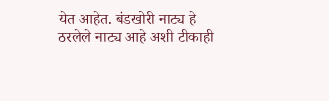येत आहेत. बंडखोरी नाट्य हे ठरलेले नाट्य आहे अशी टीकाही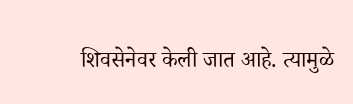शिवसेनेवर केली जात आहे. त्यामुळे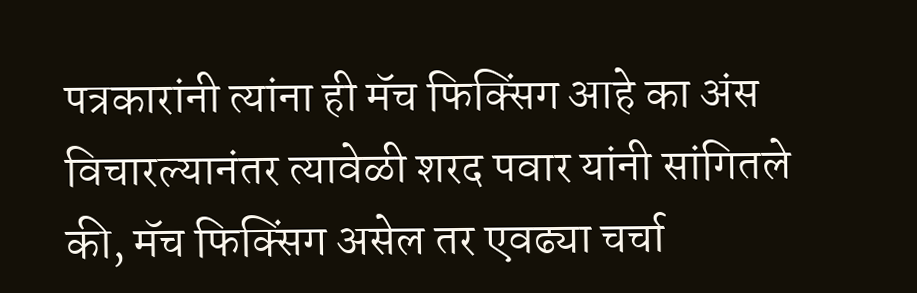पत्रकारांनी त्यांना ही मॅच फिक्सिंग आहे का अंस विचारल्यानंतर त्यावेळी शरद पवार यांनी सांगितले की, मॅच फिक्सिंग असेल तर एवढ्या चर्चा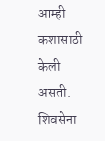आम्ही कशासाठी केली असती. शिवसेना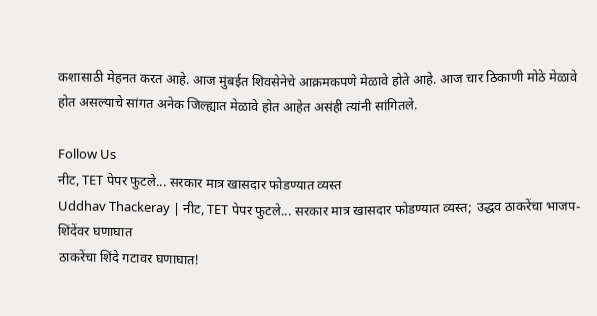कशासाठी मेहनत करत आहे. आज मुंबईत शिवसेनेचे आक्रमकपणे मेळावे होते आहे. आज चार ठिकाणी मोठे मेळावे होत असल्याचे सांगत अनेक जिल्ह्यात मेळावे होत आहेत असंही त्यांनी सांगितले.

Follow Us
नीट, TET पेपर फुटले... सरकार मात्र खासदार फोडण्यात व्यस्त
Uddhav Thackeray | नीट, TET पेपर फुटले... सरकार मात्र खासदार फोडण्यात व्यस्त; उद्धव ठाकरेंचा भाजप-शिंदेंवर घणाघात
ठाकरेंचा शिंदे गटावर घणाघात!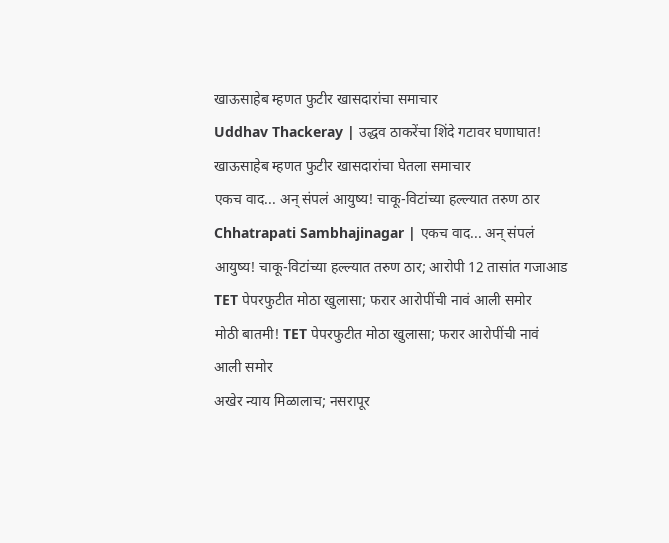खाऊसाहेब म्हणत फुटीर खासदारांचा समाचार
Uddhav Thackeray | उद्धव ठाकरेंचा शिंदे गटावर घणाघात! खाऊसाहेब म्हणत फुटीर खासदारांचा घेतला समाचार
एकच वाद... अन् संपलं आयुष्य! चाकू-विटांच्या हल्ल्यात तरुण ठार
Chhatrapati Sambhajinagar | एकच वाद... अन् संपलं आयुष्य! चाकू-विटांच्या हल्ल्यात तरुण ठार; आरोपी 12 तासांत गजाआड
TET पेपरफुटीत मोठा खुलासा; फरार आरोपींची नावं आली समोर
मोठी बातमी! TET पेपरफुटीत मोठा खुलासा; फरार आरोपींची नावं आली समोर
अखेर न्याय मिळालाच; नसरापूर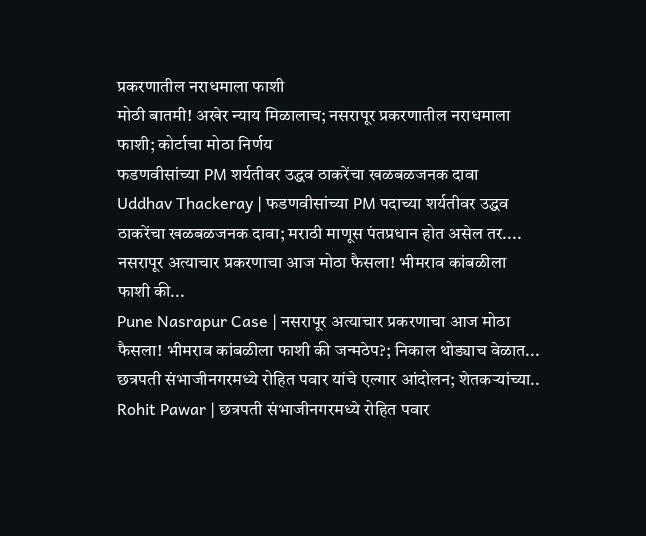प्रकरणातील नराधमाला फाशी
मोठी बातमी! अखेर न्याय मिळालाच; नसरापूर प्रकरणातील नराधमाला फाशी; कोर्टाचा मोठा निर्णय
फडणवीसांच्या PM शर्यतीवर उद्धव ठाकरेंचा खळबळजनक दावा
Uddhav Thackeray | फडणवीसांच्या PM पदाच्या शर्यतीवर उद्धव ठाकरेंचा खळबळजनक दावा; मराठी माणूस पंतप्रधान होत असेल तर....
नसरापूर अत्याचार प्रकरणाचा आज मोठा फैसला! भीमराव कांबळीला फाशी की...
Pune Nasrapur Case | नसरापूर अत्याचार प्रकरणाचा आज मोठा फैसला! भीमराव कांबळीला फाशी की जन्मठेप?; निकाल थोड्याच वेळात...
छत्रपती संभाजीनगरमध्ये रोहित पवार यांचे एल्गार आंदोलन; शेतकऱ्यांच्या..
Rohit Pawar | छत्रपती संभाजीनगरमध्ये रोहित पवार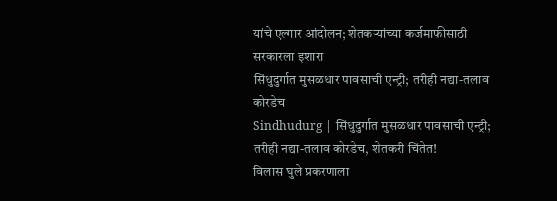यांचे एल्गार आंदोलन; शेतकऱ्यांच्या कर्जमाफीसाठी सरकारला इशारा
सिंधुदुर्गात मुसळधार पावसाची एन्ट्री; तरीही नद्या-तलाव कोरडेच
Sindhudurg | सिंधुदुर्गात मुसळधार पावसाची एन्ट्री; तरीही नद्या-तलाव कोरडेच, शेतकरी चिंतेत!
विलास घुले प्रकरणाला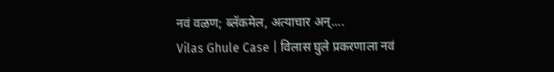नवं वळण; ब्लॅकमेल, अत्याचार अन्....
Vilas Ghule Case | विलास घुले प्रकरणाला नवं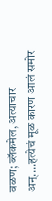वळण; ब्लॅकमेल, अत्याचार अन्....हत्येचं मूळ कारण आलं समोर